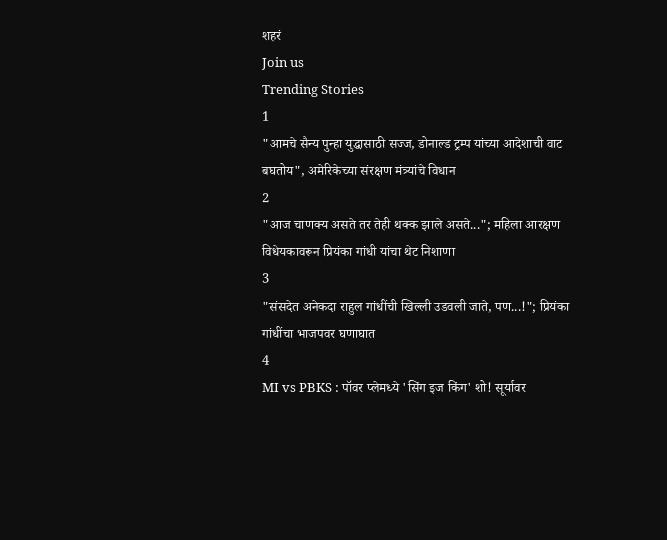शहरं
Join us
Trending Stories
1
"आमचे सैन्य पुन्हा युद्धासाठी सज्ज, डोनाल्ड ट्रम्प यांच्या आदेशाची वाट बघतोय", अमेरिकेच्या संरक्षण मंत्र्यांचे विधान
2
"आज चाणक्य असते तर तेही थक्क झाले असते..."; महिला आरक्षण विधेयकावरून प्रियंका गांधी यांचा थेट निशाणा
3
"संसदेत अनेकदा राहुल गांधींची खिल्ली उडवली जाते, पण...!"; प्रियंका गांधींचा भाजपवर घणाघात
4
MI vs PBKS : पॉवर प्लेमध्ये 'सिंग इज किंग' शो! सूर्यावर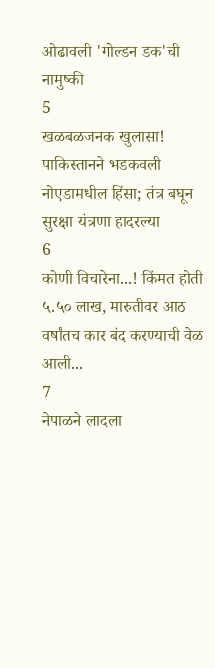ओढावली 'गोल्डन डक'ची नामुष्की
5
खळबळजनक खुलासा! पाकिस्तानने भडकवली नोएडामधील हिंसा; तंत्र बघून सुरक्षा यंत्रणा हादरल्या
6
कोणी विचारेना...! किंमत होती ५.५० लाख, मारुतीवर आठ वर्षांतच कार बंद करण्याची वेळ आली...
7
नेपाळने लादला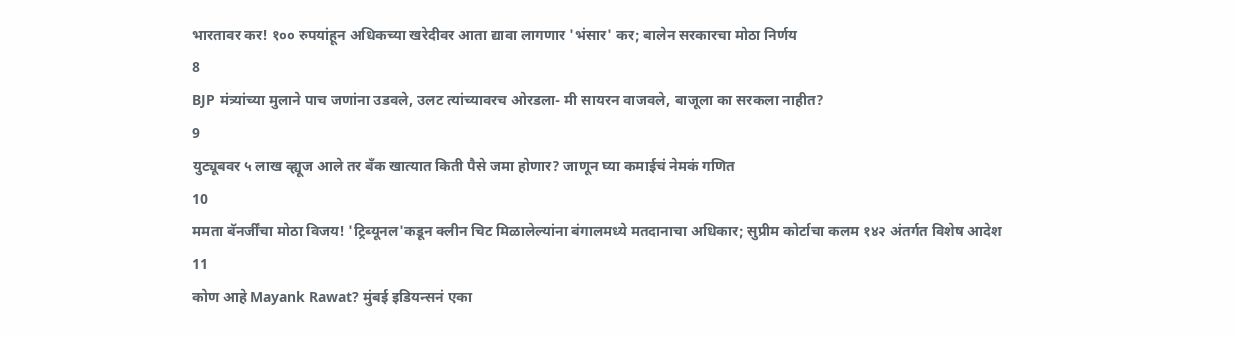भारतावर कर! १०० रुपयांहून अधिकच्या खरेदीवर आता द्यावा लागणार 'भंसार' कर; बालेन सरकारचा मोठा निर्णय
8
BJP मंत्र्यांच्या मुलाने पाच जणांना उडवले, उलट त्यांच्यावरच ओरडला- मी सायरन वाजवले, बाजूला का सरकला नाहीत?
9
युट्यूबवर ५ लाख व्ह्यूज आले तर बँक खात्यात किती पैसे जमा होणार? जाणून घ्या कमाईचं नेमकं गणित
10
ममता बॅनर्जींचा मोठा विजय! 'ट्रिब्यूनल'कडून क्लीन चिट मिळालेल्यांना बंगालमध्ये मतदानाचा अधिकार; सुप्रीम कोर्टाचा कलम १४२ अंतर्गत विशेष आदेश
11
कोण आहे Mayank Rawat? मुंबई इडियन्सनं एका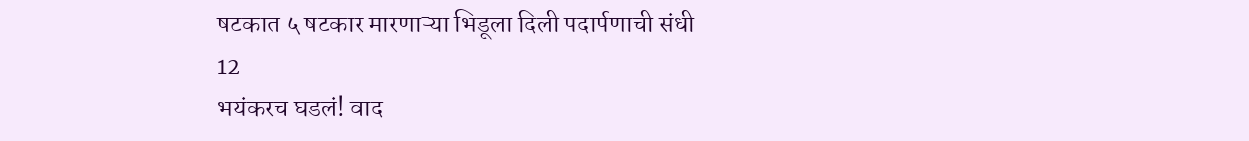षटकात ५ षटकार मारणाऱ्या भिडूला दिली पदार्पणाची संधी
12
भयंकरच घडलं! वाद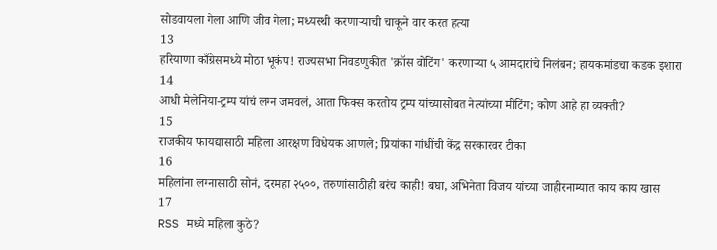सोडवायला गेला आणि जीव गेला; मध्यस्थी करणाऱ्याची चाकूने वार करत हत्या
13
हरियाणा काँग्रेसमध्ये मोठा भूकंप! राज्यसभा निवडणुकीत 'क्रॉस वोटिंग' करणाऱ्या ५ आमदारांचे निलंबन; हायकमांडचा कडक इशारा
14
आधी मेलेनिया-ट्रम्प यांचं लग्न जमवलं, आता फिक्स करतोय ट्रम्प यांच्यासोबत नेत्यांच्या मीटिंग; कोण आहे हा व्यक्ती?
15
राजकीय फायद्यासाठी महिला आरक्षण विधेयक आणले; प्रियांका गांधींची केंद्र सरकारवर टीका
16
महिलांना लग्नासाठी सोनं, दरमहा २५००, तरुणांसाठीही बरंच काही! बघा, अभिनेता विजय यांच्या जाहीरनाम्यात काय काय खास
17
RSS मध्ये महिला कुठे?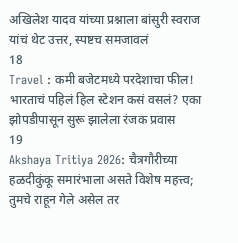अखिलेश यादव यांच्या प्रश्नाला बांसुरी स्वराज यांचं थेट उत्तर, स्पष्टच समजावलं
18
Travel : कमी बजेटमध्ये परदेशाचा फील! भारताचं पहिलं हिल स्टेशन कसं वसलं? एका झोपडीपासून सुरू झालेला रंजक प्रवास
19
Akshaya Tritiya 2026: चैत्रगौरीच्या हळदीकुंकू समारंभाला असते विशेष महत्त्व; तुमचे राहून गेले असेल तर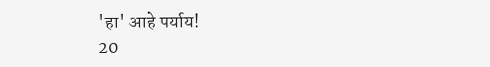'हा' आहे पर्याय!
20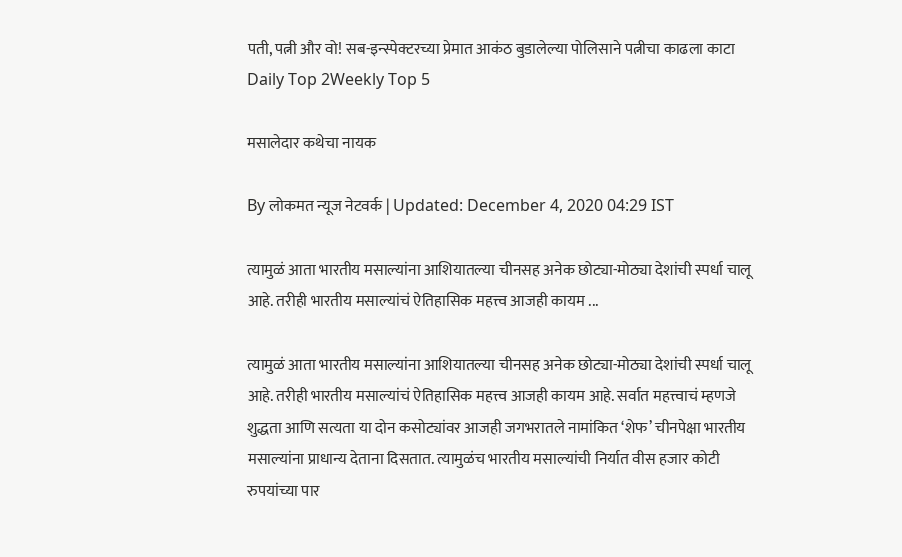पती, पत्नी और वो! सब-इन्स्पेक्टरच्या प्रेमात आकंठ बुडालेल्या पोलिसाने पत्नीचा काढला काटा
Daily Top 2Weekly Top 5

मसालेदार कथेचा नायक

By लोकमत न्यूज नेटवर्क | Updated: December 4, 2020 04:29 IST

त्यामुळं आता भारतीय मसाल्यांना आशियातल्या चीनसह अनेक छोट्या-मोठ्या देशांची स्पर्धा चालू आहे. तरीही भारतीय मसाल्यांचं ऐतिहासिक महत्त्व आजही कायम ...

त्यामुळं आता भारतीय मसाल्यांना आशियातल्या चीनसह अनेक छोट्या-मोठ्या देशांची स्पर्धा चालू आहे. तरीही भारतीय मसाल्यांचं ऐतिहासिक महत्त्व आजही कायम आहे. सर्वात महत्त्वाचं म्हणजे शुद्धता आणि सत्यता या दोन कसोट्यांवर आजही जगभरातले नामांकित ‘शेफ’ चीनपेक्षा भारतीय मसाल्यांना प्राधान्य देताना दिसतात. त्यामुळंच भारतीय मसाल्यांची निर्यात वीस हजार कोटी रुपयांच्या पार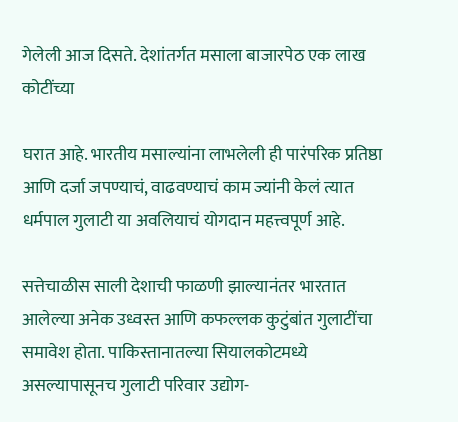गेलेली आज दिसते. देशांतर्गत मसाला बाजारपेठ एक लाख कोटींच्या

घरात आहे. भारतीय मसाल्यांना लाभलेली ही पारंपरिक प्रतिष्ठा आणि दर्जा जपण्याचं, वाढवण्याचं काम ज्यांनी केलं त्यात धर्मपाल गुलाटी या अवलियाचं योगदान महत्त्वपूर्ण आहे.

सत्तेचाळीस साली देशाची फाळणी झाल्यानंतर भारतात आलेल्या अनेक उध्वस्त आणि कफल्लक कुटुंबांत गुलाटींचा समावेश होता. पाकिस्तानातल्या सियालकोटमध्ये असल्यापासूनच गुलाटी परिवार उद्योग-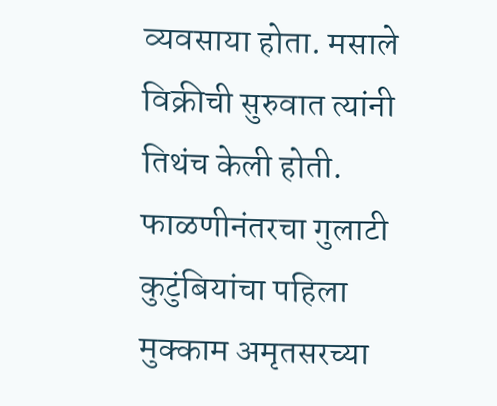व्यवसाया होता. मसाले विक्रीची सुरुवात त्यांनी तिथंच केली होती. फाळणीनंतरचा गुलाटी कुटुंबियांचा पहिला मुक्काम अमृतसरच्या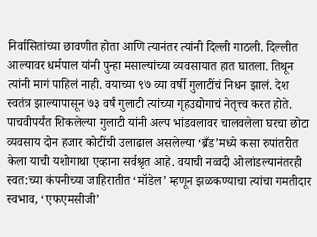निर्वासितांच्या छावणीत होता आणि त्यानंतर त्यांनी दिल्ली गाठली. दिल्लीत आल्यावर धर्मपाल यांनी पुन्हा मसाल्यांच्या व्यवसायात हात घातला. तिथून त्यांनी मागं पाहिलं नाही. वयाच्या ९७ व्या वर्षी गुलाटींचं निधन झालं. देश स्वतंत्र झाल्यापासून ७३ वर्षं गुलाटी त्यांच्या गृहउद्योगाचं नेतृत्त्व करत होते. पाचवीपर्यंत शिकलेल्या गुलाटी यांनी अल्प भांडवलावर चालवलेला घरचा छोटा व्यवसाय दोन हजार कोटींची उलाढाल असलेल्या ‘ब्रँड’मध्ये कसा रुपांतरीत केला याची यशोगाथा एव्हाना सर्वश्रृत आहे. वयाची नव्वदी ओलांडल्यानंतरही स्वत:च्या कंपनीच्या जाहिरातीत ‘मॉडेल’ म्हणून झळकण्याचा त्यांचा गमतीदार स्वभाव, ‘एफएमसीजी’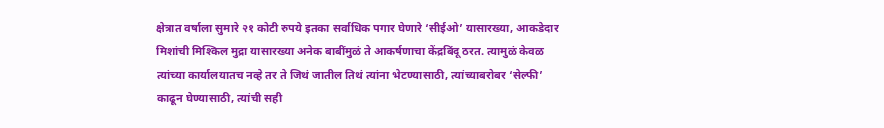क्षेत्रात वर्षाला सुमारे २१ कोटी रुपये इतका सर्वाधिक पगार घेणारे ‘सीईओ’ यासारख्या, आकडेदार मिशांची मिश्किल मुद्रा यासारख्या अनेक बाबींमुळं ते आकर्षणाचा केंद्रबिंदू ठरत. त्यामुळं केवळ त्यांच्या कार्यालयातच नव्हे तर ते जिथं जातील तिथं त्यांना भेटण्यासाठी, त्यांच्याबरोबर ‘सेल्फी’ काढून घेण्यासाठी, त्यांची सही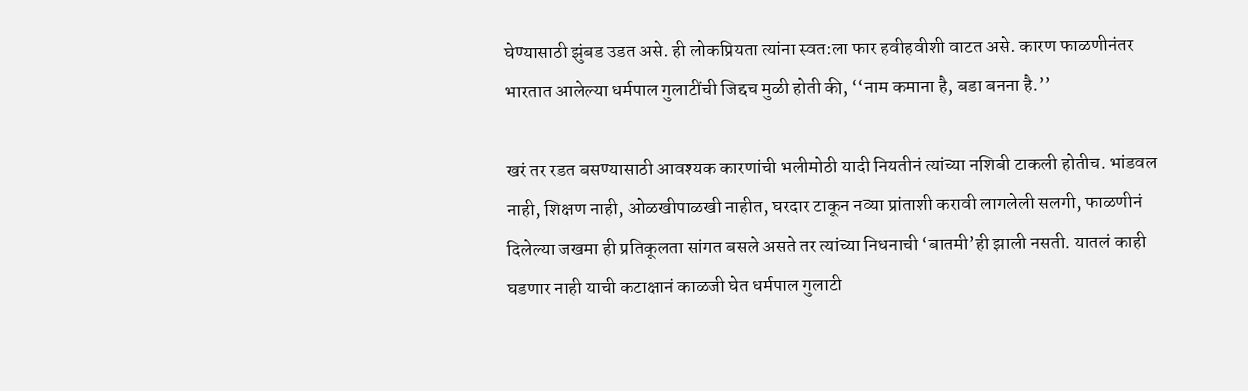घेण्यासाठी झुंबड उडत असे. ही लोकप्रियता त्यांना स्वत:ला फार हवीहवीशी वाटत असे. कारण फाळणीनंतर भारतात आलेल्या धर्मपाल गुलाटींची जिद्दच मुळी होती की, ‘‘नाम कमाना है, बडा बनना है.’’

खरं तर रडत बसण्यासाठी आवश्यक कारणांची भलीमोठी यादी नियतीनं त्यांच्या नशिबी टाकली होतीच. भांडवल नाही, शिक्षण नाही, ओळखीपाळखी नाहीत, घरदार टाकून नव्या प्रांताशी करावी लागलेली सलगी, फाळणीनं दिलेल्या जखमा ही प्रतिकूलता सांगत बसले असते तर त्यांच्या निधनाची ‘बातमी’ही झाली नसती. यातलं काही घडणार नाही याची कटाक्षानं काळजी घेत धर्मपाल गुलाटी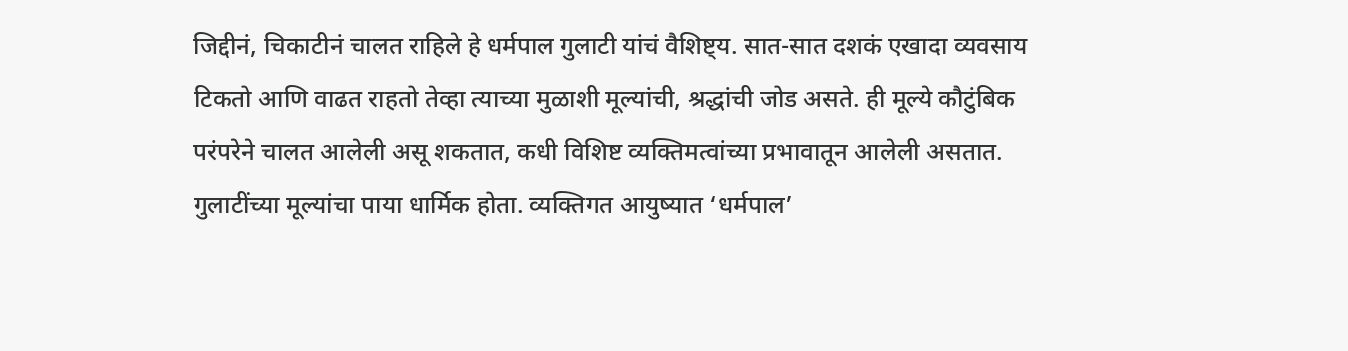जिद्दीनं, चिकाटीनं चालत राहिले हे धर्मपाल गुलाटी यांचं वैशिष्ट्य. सात-सात दशकं एखादा व्यवसाय टिकतो आणि वाढत राहतो तेव्हा त्याच्या मुळाशी मूल्यांची, श्रद्धांची जोड असते. ही मूल्ये कौटुंबिक परंपरेने चालत आलेली असू शकतात, कधी विशिष्ट व्यक्तिमत्वांच्या प्रभावातून आलेली असतात. गुलाटींच्या मूल्यांचा पाया धार्मिक होता. व्यक्तिगत आयुष्यात ‘धर्मपाल’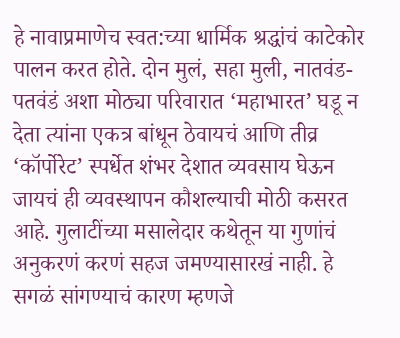हे नावाप्रमाणेच स्वत:च्या धार्मिक श्रद्धांचं काटेकोर पालन करत होते. दोन मुलं, सहा मुली, नातवंड-पतवंडं अशा मोठ्या परिवारात ‘महाभारत’ घडू न देता त्यांना एकत्र बांधून ठेवायचं आणि तीव्र ‘कॉर्पोरेट’ स्पर्धेत शंभर देशात व्यवसाय घेऊन जायचं ही व्यवस्थापन कौशल्याची मोठी कसरत आहे. गुलाटींच्या मसालेदार कथेतून या गुणांचं अनुकरणं करणं सहज जमण्यासारखं नाही. हे सगळं सांगण्याचं कारण म्हणजे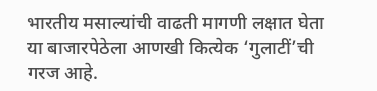भारतीय मसाल्यांची वाढती मागणी लक्षात घेता या बाजारपेठेला आणखी कित्येक ‘गुलाटीं’ची गरज आहे.